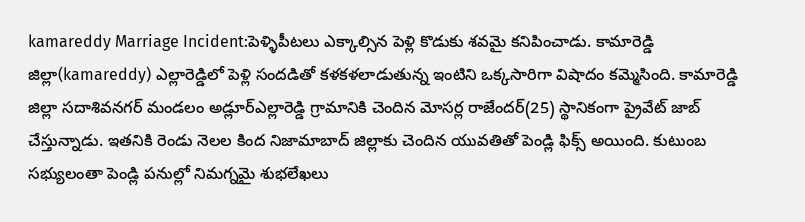kamareddy Marriage Incident:పెళ్ళిపీటలు ఎక్కాల్సిన పెళ్లి కొడుకు శవమై కనిపించాడు. కామారెడ్డి జిల్లా(kamareddy) ఎల్లారెడ్డిలో పెళ్లి సందడితో కళకళలాడుతున్న ఇంటిని ఒక్కసారిగా విషాదం కమ్మెసింది. కామారెడ్డి జిల్లా సదాశివనగర్ మండలం అడ్లూర్ఎల్లారెడ్డి గ్రామానికి చెందిన మోసర్ల రాజేందర్(25) స్థానికంగా ప్రైవేట్ జాబ్ చేస్తున్నాడు. ఇతనికి రెండు నెలల కింద నిజామాబాద్ జిల్లాకు చెందిన యువతితో పెండ్లి ఫిక్స్ అయింది. కుటుంబ సభ్యులంతా పెండ్లి పనుల్లో నిమగ్నమై శుభలేఖలు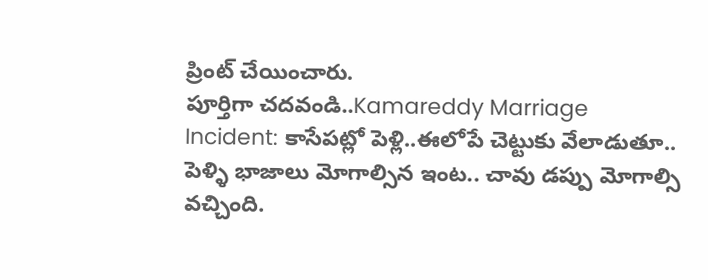ప్రింట్ చేయించారు.
పూర్తిగా చదవండి..Kamareddy Marriage Incident: కాసేపట్లో పెళ్లి..ఈలోపే చెట్టుకు వేలాడుతూ..
పెళ్ళి భాజాలు మోగాల్సిన ఇంట.. చావు డప్పు మోగాల్సి వచ్చింది.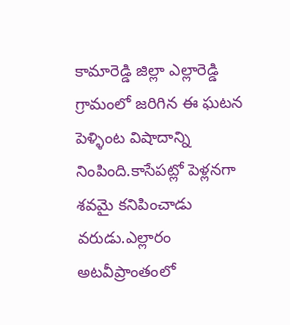కామారెడ్డి జిల్లా ఎల్లారెడ్డి గ్రామంలో జరిగిన ఈ ఘటన పెళ్ళింట విషాదాన్ని నింపింది.కాసేపట్లో పెళ్లనగా శవమై కనిపించాడు వరుడు.ఎల్లారం అటవీప్రాంతంలో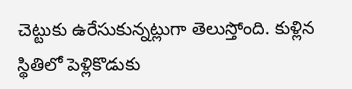చెట్టుకు ఉరేసుకున్నట్లుగా తెలుస్తోంది. కుళ్లిన స్థితిలో పెళ్లికొడుకు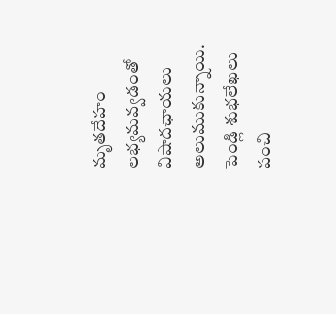మృతదేహం లభ్యమవ్వడంతో విషాదఛాయలు అలుముకున్నాయి. పెండ్లి శుభలేఖలు పంచి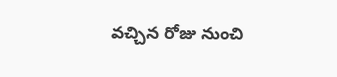వచ్చిన రోజు నుంచి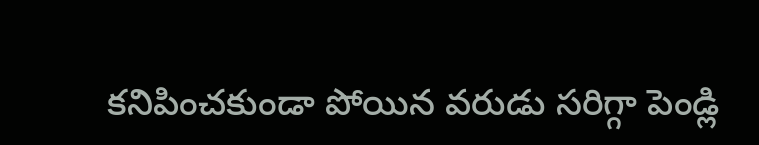కనిపించకుండా పోయిన వరుడు సరిగ్గా పెండ్లి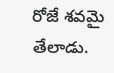రోజే శవమై తేలాడు.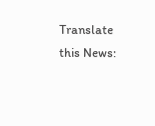Translate this News: